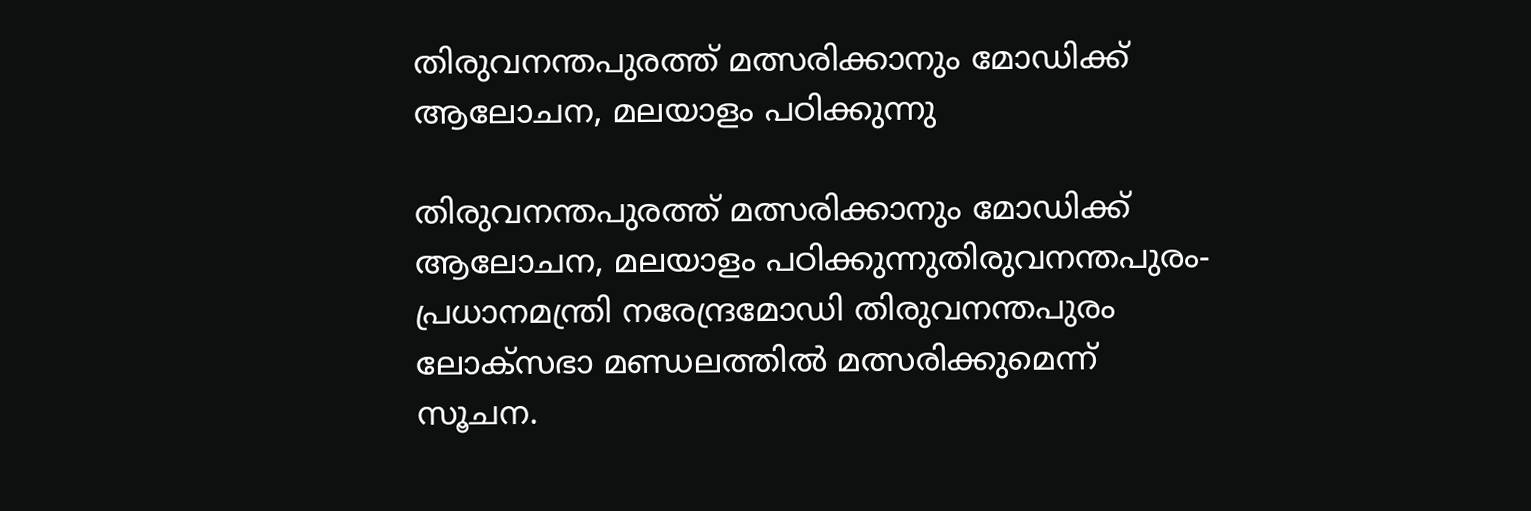തിരുവനന്തപുരത്ത് മത്സരിക്കാനും മോഡിക്ക് ആലോചന, മലയാളം പഠിക്കുന്നു

തിരുവനന്തപുരത്ത് മത്സരിക്കാനും മോഡിക്ക് ആലോചന, മലയാളം പഠിക്കുന്നുതിരുവനന്തപുരം-പ്രധാനമന്ത്രി നരേന്ദ്രമോഡി തിരുവനന്തപുരം ലോക്‌സഭാ മണ്ഡലത്തില്‍ മത്സരിക്കുമെന്ന് സൂചന.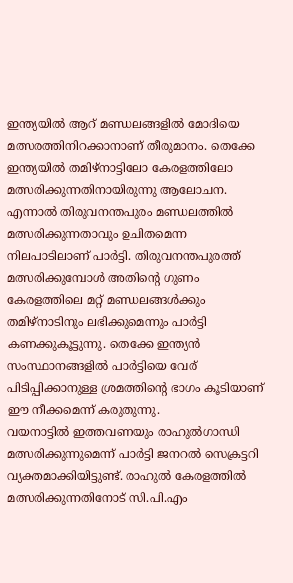ഇന്ത്യയില്‍ ആറ് മണ്ഡലങ്ങളില്‍ മോദിയെ മത്സരത്തിനിറക്കാനാണ് തീരുമാനം. തെക്കേ ഇന്ത്യയില്‍ തമിഴ്‌നാട്ടിലോ കേരളത്തിലോ മത്സരിക്കുന്നതിനായിരുന്നു ആലോചന. എന്നാല്‍ തിരുവനന്തപുരം മണ്ഡലത്തില്‍ മത്സരിക്കുന്നതാവും ഉചിതമെന്ന നിലപാടിലാണ് പാര്‍ട്ടി. തിരുവനന്തപുരത്ത് മത്സരിക്കുമ്പോള്‍ അതിന്റെ ഗുണം കേരളത്തിലെ മറ്റ് മണ്ഡലങ്ങള്‍ക്കും തമിഴ്‌നാടിനും ലഭിക്കുമെന്നും പാര്‍ട്ടി കണക്കുകൂട്ടുന്നു. തെക്കേ ഇന്ത്യന്‍ സംസ്ഥാനങ്ങളില്‍ പാര്‍ട്ടിയെ വേര് പിടിപ്പിക്കാനുള്ള ശ്രമത്തിന്റെ ഭാഗം കൂടിയാണ് ഈ നീക്കമെന്ന് കരുതുന്നു.
വയനാട്ടില്‍ ഇത്തവണയും രാഹുല്‍ഗാന്ധി മത്സരിക്കുന്നുമെന്ന് പാര്‍ട്ടി ജനറല്‍ സെക്രട്ടറി വ്യക്തമാക്കിയിട്ടുണ്ട്. രാഹുല്‍ കേരളത്തില്‍ മത്സരിക്കുന്നതിനോട് സി.പി.എം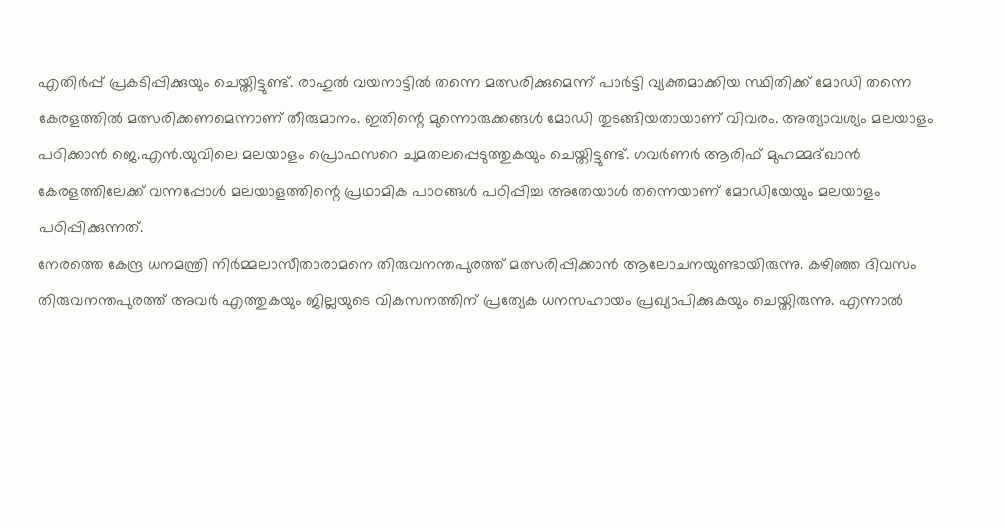എതിര്‍പ്പ് പ്രകടിപ്പിക്കുയും ചെയ്തിട്ടുണ്ട്. രാഹുല്‍ വയനാട്ടില്‍ തന്നെ മത്സരിക്കുമെന്ന് പാര്‍ട്ടി വ്യക്തമാക്കിയ സ്ഥിതിക്ക് മോഡി തന്നെ കേരളത്തില്‍ മത്സരിക്കണമെന്നാണ് തീരുമാനം. ഇതിന്റെ മുന്നൊരുക്കങ്ങള്‍ മോഡി തുടങ്ങിയതായാണ് വിവരം. അത്യാവശ്യം മലയാളം പഠിക്കാന്‍ ജെ.എന്‍.യുവിലെ മലയാളം പ്രൊഫസറെ ചുമതലപ്പെടുത്തുകയും ചെയ്തിട്ടുണ്ട്. ഗവര്‍ണര്‍ ആരിഫ് മുഹമ്മദ്ഖാന്‍ കേരളത്തിലേക്ക് വന്നപ്പോള്‍ മലയാളത്തിന്റെ പ്രഥാമിക പാഠങ്ങള്‍ പഠിപ്പിച്ച അതേയാള്‍ തന്നെയാണ് മോഡിയേയും മലയാളം പഠിപ്പിക്കുന്നത്.
നേരത്തെ കേന്ദ്ര ധനമന്ത്രി നിര്‍മ്മലാസീതാരാമനെ തിരുവനന്തപുരത്ത് മത്സരിപ്പിക്കാന്‍ ആലോചനയുണ്ടായിരുന്നു. കഴിഞ്ഞ ദിവസം തിരുവനന്തപുരത്ത് അവര്‍ എത്തുകയും ജില്ലയുടെ വികസനത്തിന് പ്രത്യേക ധനസഹായം പ്രഖ്യാപിക്കുകയും ചെയ്തിരുന്നു. എന്നാല്‍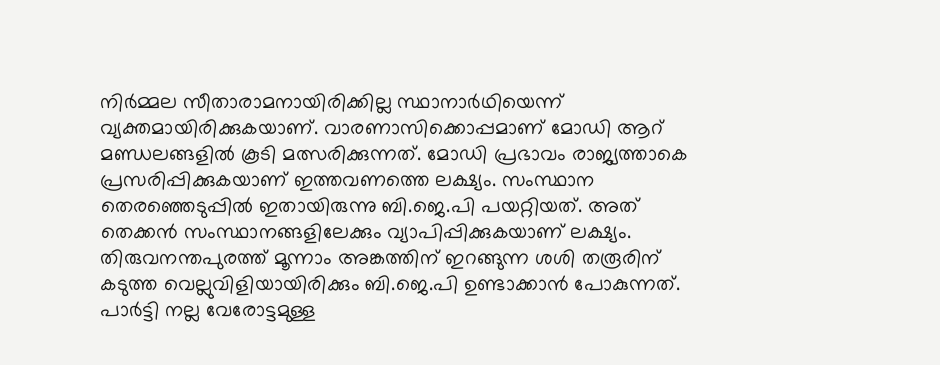നിര്‍മ്മല സീതാരാമനായിരിക്കില്ല സ്ഥാനാര്‍ഥിയെന്ന് വ്യക്തമായിരിക്കുകയാണ്. വാരണാസിക്കൊപ്പമാണ് മോഡി ആറ് മണ്ഡലങ്ങളില്‍ കൂടി മത്സരിക്കുന്നത്. മോഡി പ്രഭാവം രാജ്യത്താകെ പ്രസരിപ്പിക്കുകയാണ് ഇത്തവണത്തെ ലക്ഷ്യം. സംസ്ഥാന തെരഞ്ഞെടുപ്പില്‍ ഇതായിരുന്നു ബി.ജെ.പി പയറ്റിയത്. അത്  തെക്കന്‍ സംസ്ഥാനങ്ങളിലേക്കും വ്യാപിപ്പിക്കുകയാണ് ലക്ഷ്യം. തിരുവനന്തപുരത്ത് മൂന്നാം അങ്കത്തിന് ഇറങ്ങുന്ന ശശി തരൂരിന് കടുത്ത വെല്ലുവിളിയായിരിക്കും ബി.ജെ.പി ഉണ്ടാക്കാന്‍ പോകുന്നത്. പാര്‍ട്ടി നല്ല വേരോട്ടമുള്ള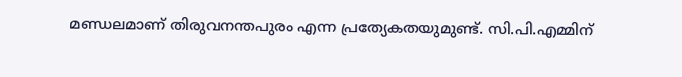മണ്ഡലമാണ് തിരുവനന്തപുരം എന്ന പ്രത്യേകതയുമുണ്ട്. സി.പി.എമ്മിന്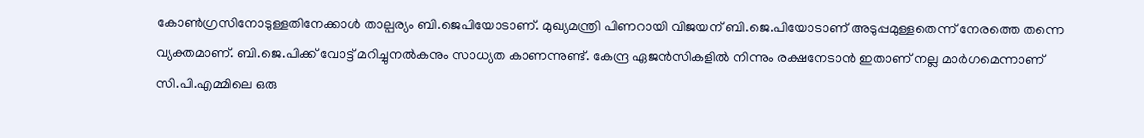കോണ്‍ഗ്രസിനോടുള്ളതിനേക്കാള്‍ താല്പര്യം ബി.ജെപിയോടാണ്. മുഖ്യമന്ത്രി പിണറായി വിജയന് ബി.ജെ.പിയോടാണ് അടുപ്പമുള്ളതെന്ന് നേരത്തെ തന്നെ വ്യക്തമാണ്. ബി.ജെ.പിക്ക് വോട്ട് മറിച്ചുനല്‍കനും സാധ്യത കാണന്നുണ്ട്. കേന്ദ്ര ഏജന്‍സികളില്‍ നിന്നും രക്ഷനേടാന്‍ ഇതാണ് നല്ല മാര്‍ഗമെന്നാണ് സി.പി.എമ്മിലെ ഒരു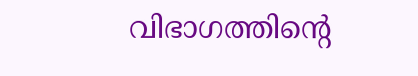വിഭാഗത്തിന്റെ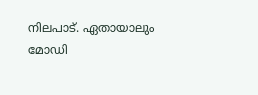നിലപാട്. ഏതായാലും മോഡി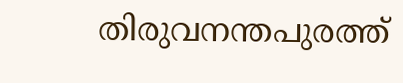തിരുവനന്തപുരത്ത്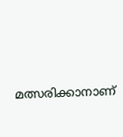മത്സരിക്കാനാണ്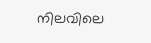നിലവിലെ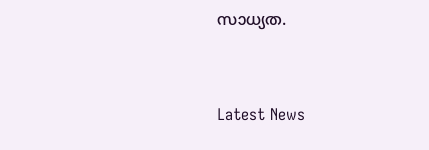സാധ്യത.



Latest News